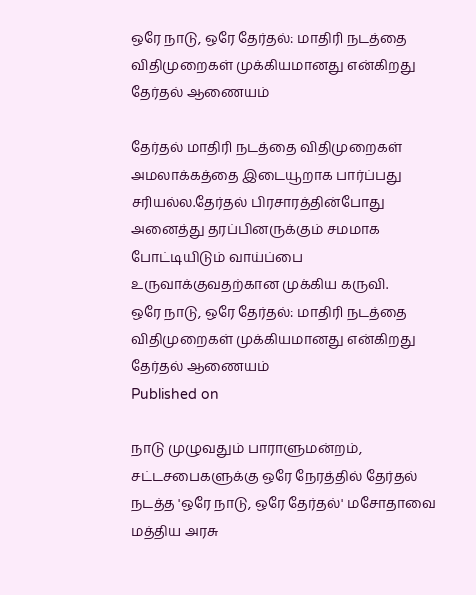ஒரே நாடு, ஒரே தேர்தல்: மாதிரி நடத்தை விதிமுறைகள் முக்கியமானது என்கிறது தேர்தல் ஆணையம்

தேர்தல் மாதிரி நடத்தை விதிமுறைகள் அமலாக்கத்தை இடையூறாக பார்ப்பது சரியல்ல.தேர்தல் பிரசாரத்தின்போது அனைத்து தரப்பினருக்கும் சமமாக போட்டியிடும் வாய்ப்பை உருவாக்குவதற்கான முக்கிய கருவி.
ஒரே நாடு, ஒரே தேர்தல்: மாதிரி நடத்தை விதிமுறைகள் முக்கியமானது என்கிறது தேர்தல் ஆணையம்
Published on

நாடு முழுவதும் பாராளுமன்றம், சட்டசபைகளுக்கு ஒரே நேரத்தில் தேர்தல் நடத்த 'ஒரே நாடு, ஒரே தேர்தல்' மசோதாவை மத்திய அரசு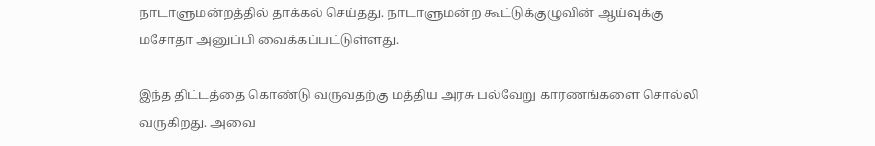நாடாளுமன்றத்தில் தாக்கல் செய்தது. நாடாளுமன்ற கூட்டுக்குழுவின் ஆய்வுக்கு மசோதா அனுப்பி வைக்கப்பட்டுள்ளது.

இந்த திட்டத்தை கொண்டு வருவதற்கு மத்திய அரசு பல்வேறு காரணங்களை சொல்லி வருகிறது. அவை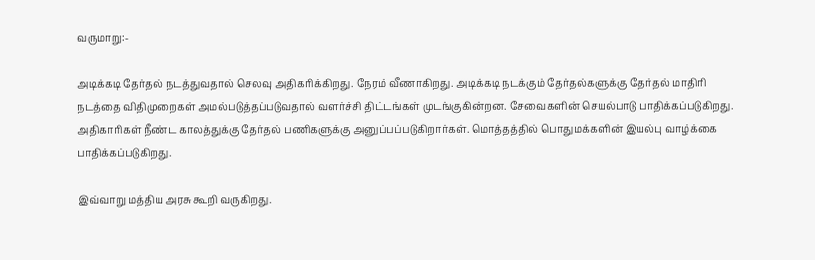வருமாறு:-

அடிக்கடி தேர்தல் நடத்துவதால் செலவு அதிகரிக்கிறது. நேரம் வீணாகிறது. அடிக்கடி நடக்கும் தேர்தல்களுக்கு தேர்தல் மாதிரி நடத்தை விதிமுறைகள் அமல்படுத்தப்படுவதால் வளர்ச்சி திட்டங்கள் முடங்குகின்றன. சேவைகளின் செயல்பாடு பாதிக்கப்படுகிறது. அதிகாரிகள் நீண்ட காலத்துக்கு தேர்தல் பணிகளுக்கு அனுப்பப்படுகிறார்கள். மொத்தத்தில் பொதுமக்களின் இயல்பு வாழ்க்கை பாதிக்கப்படுகிறது.

இவ்வாறு மத்திய அரசு கூறி வருகிறது.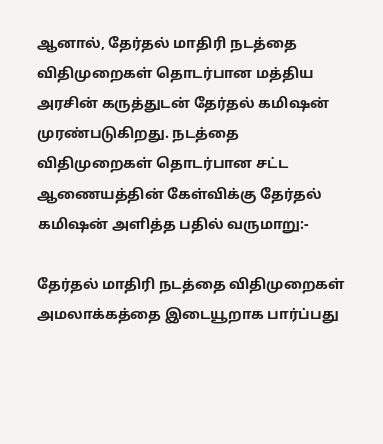ஆனால், தேர்தல் மாதிரி நடத்தை விதிமுறைகள் தொடர்பான மத்திய அரசின் கருத்துடன் தேர்தல் கமிஷன் முரண்படுகிறது. நடத்தை விதிமுறைகள் தொடர்பான சட்ட ஆணையத்தின் கேள்விக்கு தேர்தல் கமிஷன் அளித்த பதில் வருமாறு:-

தேர்தல் மாதிரி நடத்தை விதிமுறைகள் அமலாக்கத்தை இடையூறாக பார்ப்பது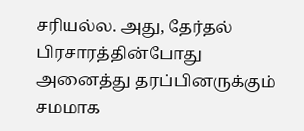சரியல்ல. அது, தேர்தல் பிரசாரத்தின்போது அனைத்து தரப்பினருக்கும் சமமாக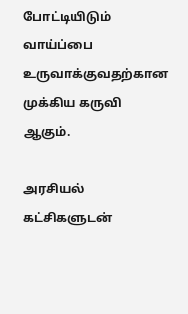போட்டியிடும் வாய்ப்பை உருவாக்குவதற்கான முக்கிய கருவி ஆகும்.

அரசியல் கட்சிகளுடன்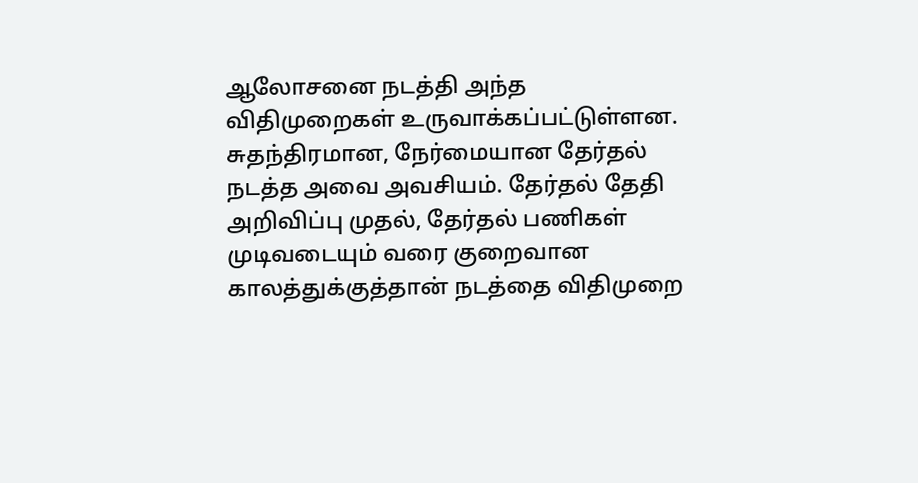ஆலோசனை நடத்தி அந்த விதிமுறைகள் உருவாக்கப்பட்டுள்ளன. சுதந்திரமான, நேர்மையான தேர்தல் நடத்த அவை அவசியம். தேர்தல் தேதி அறிவிப்பு முதல், தேர்தல் பணிகள் முடிவடையும் வரை குறைவான காலத்துக்குத்தான் நடத்தை விதிமுறை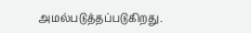அமல்படுத்தப்படுகிறது.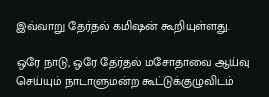இவ்வாறு தேர்தல் கமிஷன் கூறியுள்ளது.

ஒரே நாடு, ஒரே தேர்தல் மசோதாவை ஆய்வு செய்யும் நாடாளுமன்ற கூட்டுக்குழுவிடம்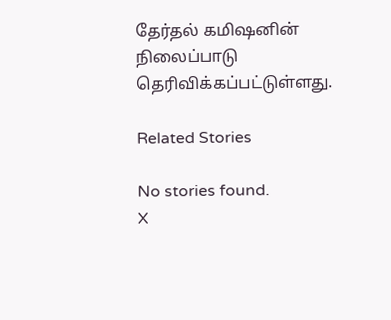தேர்தல் கமிஷனின் நிலைப்பாடு தெரிவிக்கப்பட்டுள்ளது.

Related Stories

No stories found.
X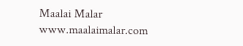Maalai Malar
www.maalaimalar.com